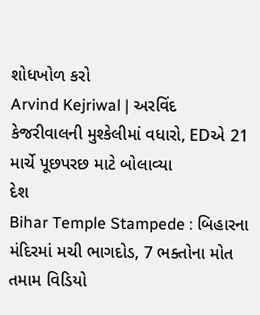શોધખોળ કરો
Arvind Kejriwal | અરવિંદ કેજરીવાલની મુશ્કેલીમાં વધારો, EDએ 21 માર્ચે પૂછપરછ માટે બોલાવ્યા
દેશ
Bihar Temple Stampede : બિહારના મંદિરમાં મચી ભાગદોડ, 7 ભક્તોના મોત
તમામ વિડિયો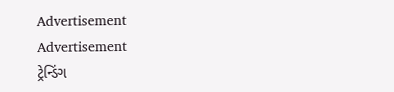Advertisement
Advertisement
ટ્રેન્ડિંગ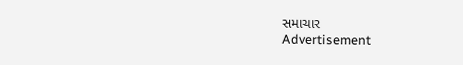સમાચાર
Advertisement